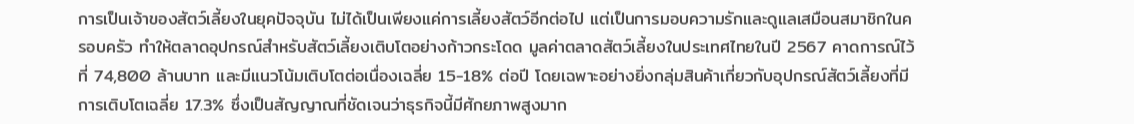การเป็นเจ้าของสัตว์เลี้ยงในยุคปัจจุบัน ไม่ได้เป็นเพียงแค่การเลี้ยงสัตว์อีกต่อไป แต่เป็นการมอบความรักและดูแลเสมือนสมาชิกในครอบครัว ทำให้ตลาดอุปกรณ์สำหรับสัตว์เลี้ยงเติบโตอย่างก้าวกระโดด มูลค่าตลาดสัตว์เลี้ยงในประเทศไทยในปี 2567 คาดการณ์ไว้ที่ 74,800 ล้านบาท และมีแนวโน้มเติบโตต่อเนื่องเฉลี่ย 15-18% ต่อปี โดยเฉพาะอย่างยิ่งกลุ่มสินค้าเกี่ยวกับอุปกรณ์สัตว์เลี้ยงที่มีการเติบโตเฉลี่ย 17.3% ซึ่งเป็นสัญญาณที่ชัดเจนว่าธุรกิจนี้มีศักยภาพสูงมาก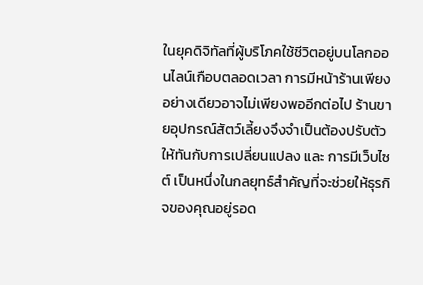ในยุคดิจิทัลที่ผู้บริโภคใช้ชีวิตอยู่บนโลกออนไลน์เกือบตลอดเวลา การมีหน้าร้านเพียงอย่างเดียวอาจไม่เพียงพออีกต่อไป ร้านขายอุปกรณ์สัตว์เลี้ยงจึงจำเป็นต้องปรับตัวให้ทันกับการเปลี่ยนแปลง และ การมีเว็บไซต์ เป็นหนึ่งในกลยุทธ์สำคัญที่จะช่วยให้ธุรกิจของคุณอยู่รอด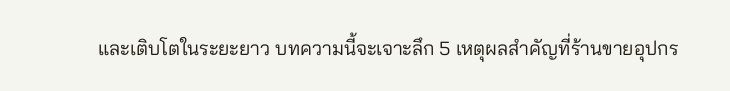และเติบโตในระยะยาว บทความนี้จะเจาะลึก 5 เหตุผลสำคัญที่ร้านขายอุปกร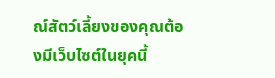ณ์สัตว์เลี้ยงของคุณต้องมีเว็บไซต์ในยุคนี้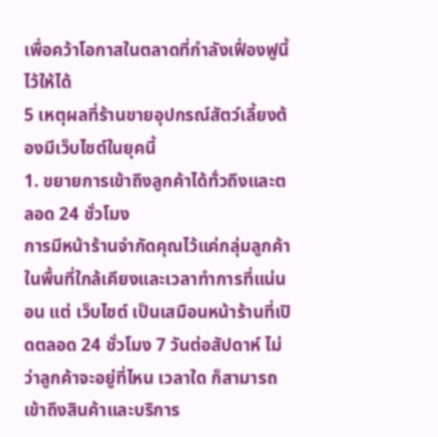เพื่อคว้าโอกาสในตลาดที่กำลังเฟื่องฟูนี้ไว้ให้ได้
5 เหตุผลที่ร้านขายอุปกรณ์สัตว์เลี้ยงต้องมีเว็บไซต์ในยุคนี้
1. ขยายการเข้าถึงลูกค้าได้ทั่วถึงและตลอด 24 ชั่วโมง
การมีหน้าร้านจำกัดคุณไว้แค่กลุ่มลูกค้าในพื้นที่ใกล้เคียงและเวลาทำการที่แน่นอน แต่ เว็บไซต์ เป็นเสมือนหน้าร้านที่เปิดตลอด 24 ชั่วโมง 7 วันต่อสัปดาห์ ไม่ว่าลูกค้าจะอยู่ที่ไหน เวลาใด ก็สามารถเข้าถึงสินค้าและบริการ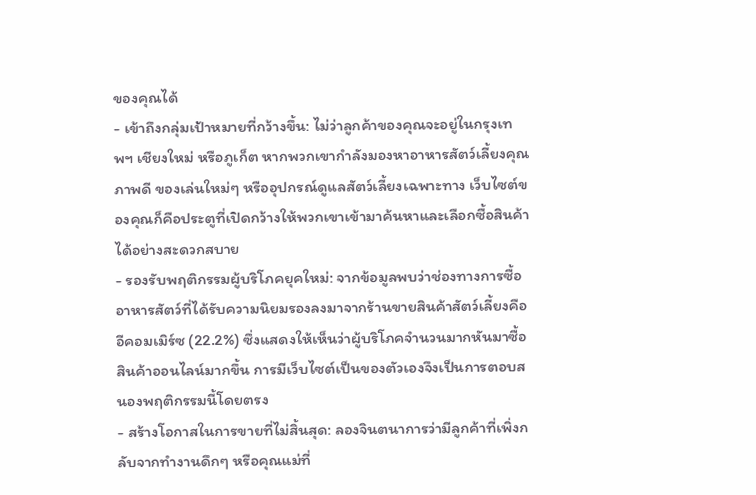ของคุณได้
- เข้าถึงกลุ่มเป้าหมายที่กว้างขึ้น: ไม่ว่าลูกค้าของคุณจะอยู่ในกรุงเทพฯ เชียงใหม่ หรือภูเก็ต หากพวกเขากำลังมองหาอาหารสัตว์เลี้ยงคุณภาพดี ของเล่นใหม่ๆ หรืออุปกรณ์ดูแลสัตว์เลี้ยงเฉพาะทาง เว็บไซต์ของคุณก็คือประตูที่เปิดกว้างให้พวกเขาเข้ามาค้นหาและเลือกซื้อสินค้าได้อย่างสะดวกสบาย
- รองรับพฤติกรรมผู้บริโภคยุคใหม่: จากข้อมูลพบว่าช่องทางการซื้ออาหารสัตว์ที่ได้รับความนิยมรองลงมาจากร้านขายสินค้าสัตว์เลี้ยงคือ อีคอมเมิร์ซ (22.2%) ซึ่งแสดงให้เห็นว่าผู้บริโภคจำนวนมากหันมาซื้อสินค้าออนไลน์มากขึ้น การมีเว็บไซต์เป็นของตัวเองจึงเป็นการตอบสนองพฤติกรรมนี้โดยตรง
- สร้างโอกาสในการขายที่ไม่สิ้นสุด: ลองจินตนาการว่ามีลูกค้าที่เพิ่งกลับจากทำงานดึกๆ หรือคุณแม่ที่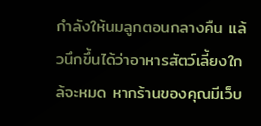กำลังให้นมลูกตอนกลางคืน แล้วนึกขึ้นได้ว่าอาหารสัตว์เลี้ยงใกล้จะหมด หากร้านของคุณมีเว็บ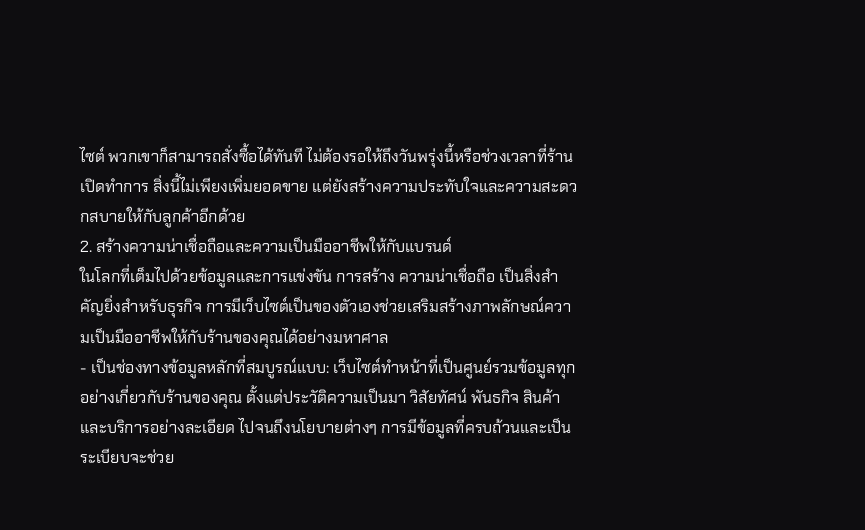ไซต์ พวกเขาก็สามารถสั่งซื้อได้ทันที ไม่ต้องรอให้ถึงวันพรุ่งนี้หรือช่วงเวลาที่ร้านเปิดทำการ สิ่งนี้ไม่เพียงเพิ่มยอดขาย แต่ยังสร้างความประทับใจและความสะดวกสบายให้กับลูกค้าอีกด้วย
2. สร้างความน่าเชื่อถือและความเป็นมืออาชีพให้กับแบรนด์
ในโลกที่เต็มไปด้วยข้อมูลและการแข่งขัน การสร้าง ความน่าเชื่อถือ เป็นสิ่งสำคัญยิ่งสำหรับธุรกิจ การมีเว็บไซต์เป็นของตัวเองช่วยเสริมสร้างภาพลักษณ์ความเป็นมืออาชีพให้กับร้านของคุณได้อย่างมหาศาล
- เป็นช่องทางข้อมูลหลักที่สมบูรณ์แบบ: เว็บไซต์ทำหน้าที่เป็นศูนย์รวมข้อมูลทุกอย่างเกี่ยวกับร้านของคุณ ตั้งแต่ประวัติความเป็นมา วิสัยทัศน์ พันธกิจ สินค้าและบริการอย่างละเอียด ไปจนถึงนโยบายต่างๆ การมีข้อมูลที่ครบถ้วนและเป็นระเบียบจะช่วย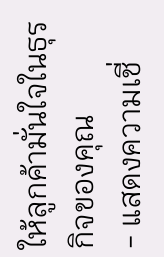ให้ลูกค้ามั่นใจในธุรกิจของคุณ
- แสดงความเชี่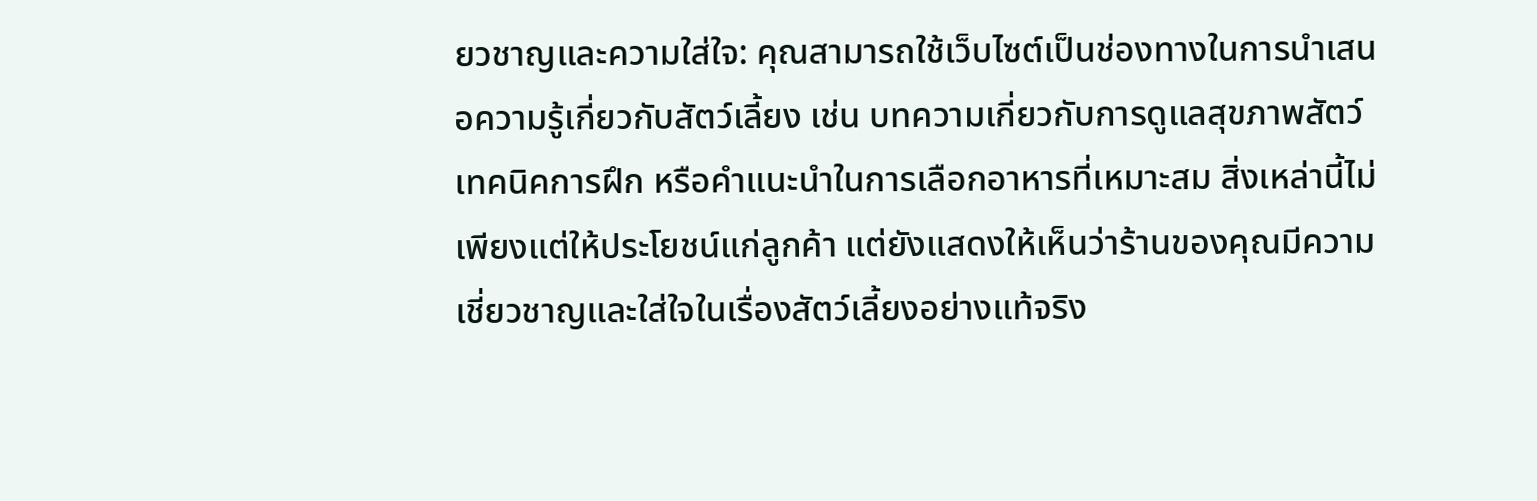ยวชาญและความใส่ใจ: คุณสามารถใช้เว็บไซต์เป็นช่องทางในการนำเสนอความรู้เกี่ยวกับสัตว์เลี้ยง เช่น บทความเกี่ยวกับการดูแลสุขภาพสัตว์ เทคนิคการฝึก หรือคำแนะนำในการเลือกอาหารที่เหมาะสม สิ่งเหล่านี้ไม่เพียงแต่ให้ประโยชน์แก่ลูกค้า แต่ยังแสดงให้เห็นว่าร้านของคุณมีความเชี่ยวชาญและใส่ใจในเรื่องสัตว์เลี้ยงอย่างแท้จริง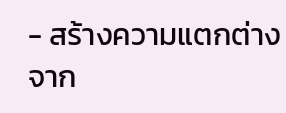- สร้างความแตกต่างจาก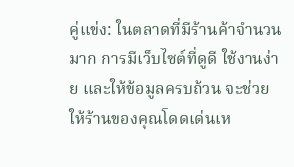คู่แข่ง: ในตลาดที่มีร้านค้าจำนวนมาก การมีเว็บไซต์ที่ดูดี ใช้งานง่าย และให้ข้อมูลครบถ้วน จะช่วยให้ร้านของคุณโดดเด่นเห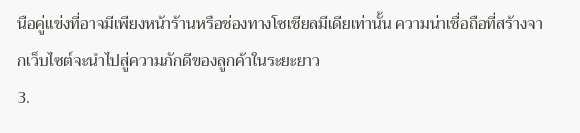นือคู่แข่งที่อาจมีเพียงหน้าร้านหรือช่องทางโซเชียลมีเดียเท่านั้น ความน่าเชื่อถือที่สร้างจากเว็บไซต์จะนำไปสู่ความภักดีของลูกค้าในระยะยาว
3.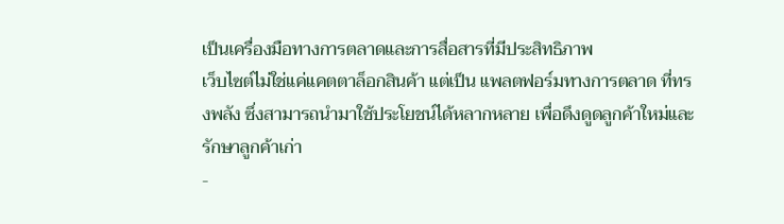เป็นเครื่องมือทางการตลาดและการสื่อสารที่มีประสิทธิภาพ
เว็บไซต์ไม่ใช่แค่แคตตาล็อกสินค้า แต่เป็น แพลตฟอร์มทางการตลาด ที่ทรงพลัง ซึ่งสามารถนำมาใช้ประโยชน์ได้หลากหลาย เพื่อดึงดูดลูกค้าใหม่และรักษาลูกค้าเก่า
-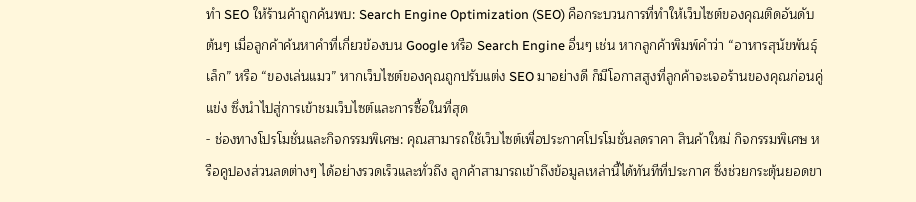ทำ SEO ให้ร้านค้าถูกค้นพบ: Search Engine Optimization (SEO) คือกระบวนการที่ทำให้เว็บไซต์ของคุณติดอันดับต้นๆ เมื่อลูกค้าค้นหาคำที่เกี่ยวข้องบน Google หรือ Search Engine อื่นๆ เช่น หากลูกค้าพิมพ์คำว่า “อาหารสุนัขพันธุ์เล็ก” หรือ “ของเล่นแมว” หากเว็บไซต์ของคุณถูกปรับแต่ง SEO มาอย่างดี ก็มีโอกาสสูงที่ลูกค้าจะเจอร้านของคุณก่อนคู่แข่ง ซึ่งนำไปสู่การเข้าชมเว็บไซต์และการซื้อในที่สุด
- ช่องทางโปรโมชั่นและกิจกรรมพิเศษ: คุณสามารถใช้เว็บไซต์เพื่อประกาศโปรโมชั่นลดราคา สินค้าใหม่ กิจกรรมพิเศษ หรือคูปองส่วนลดต่างๆ ได้อย่างรวดเร็วและทั่วถึง ลูกค้าสามารถเข้าถึงข้อมูลเหล่านี้ได้ทันทีที่ประกาศ ซึ่งช่วยกระตุ้นยอดขา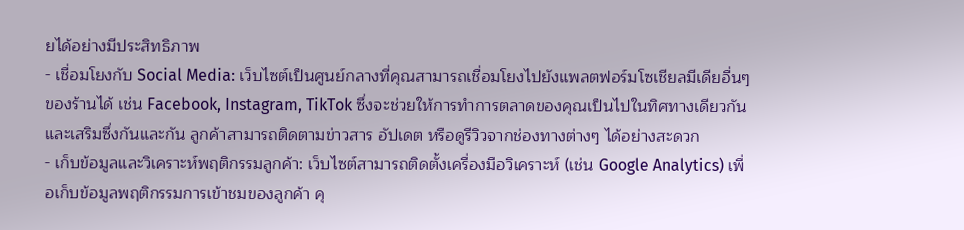ยได้อย่างมีประสิทธิภาพ
- เชื่อมโยงกับ Social Media: เว็บไซต์เป็นศูนย์กลางที่คุณสามารถเชื่อมโยงไปยังแพลตฟอร์มโซเชียลมีเดียอื่นๆ ของร้านได้ เช่น Facebook, Instagram, TikTok ซึ่งจะช่วยให้การทำการตลาดของคุณเป็นไปในทิศทางเดียวกันและเสริมซึ่งกันและกัน ลูกค้าสามารถติดตามข่าวสาร อัปเดต หรือดูรีวิวจากช่องทางต่างๆ ได้อย่างสะดวก
- เก็บข้อมูลและวิเคราะห์พฤติกรรมลูกค้า: เว็บไซต์สามารถติดตั้งเครื่องมือวิเคราะห์ (เช่น Google Analytics) เพื่อเก็บข้อมูลพฤติกรรมการเข้าชมของลูกค้า คุ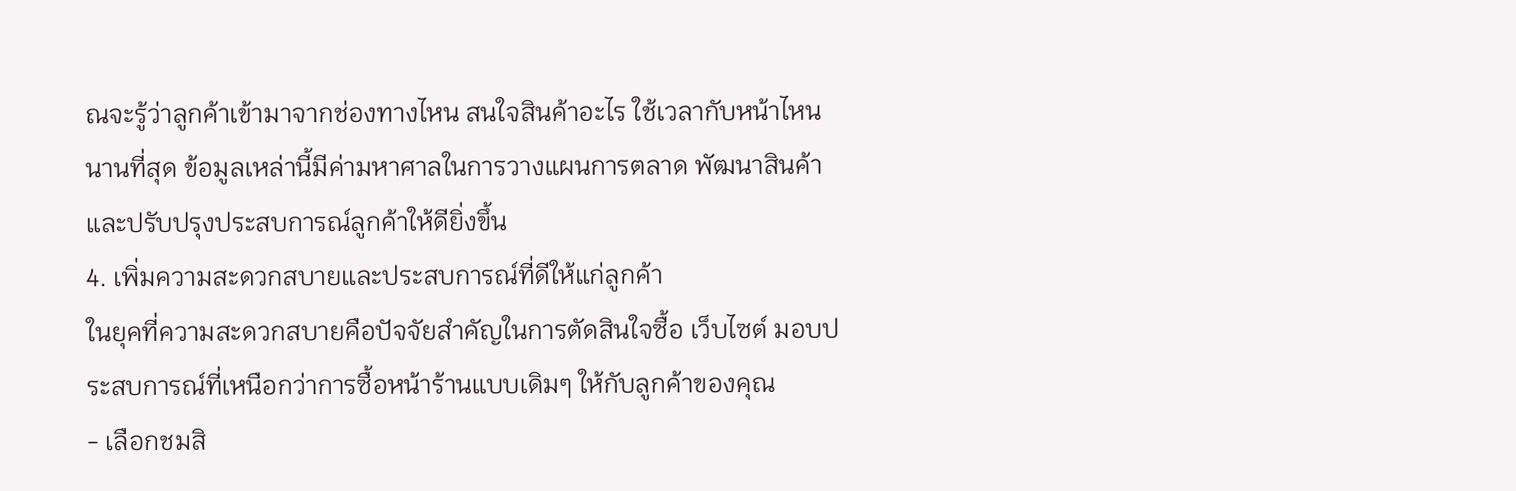ณจะรู้ว่าลูกค้าเข้ามาจากช่องทางไหน สนใจสินค้าอะไร ใช้เวลากับหน้าไหนนานที่สุด ข้อมูลเหล่านี้มีค่ามหาศาลในการวางแผนการตลาด พัฒนาสินค้า และปรับปรุงประสบการณ์ลูกค้าให้ดียิ่งขึ้น
4. เพิ่มความสะดวกสบายและประสบการณ์ที่ดีให้แก่ลูกค้า
ในยุคที่ความสะดวกสบายคือปัจจัยสำคัญในการตัดสินใจซื้อ เว็บไซต์ มอบประสบการณ์ที่เหนือกว่าการซื้อหน้าร้านแบบเดิมๆ ให้กับลูกค้าของคุณ
- เลือกชมสิ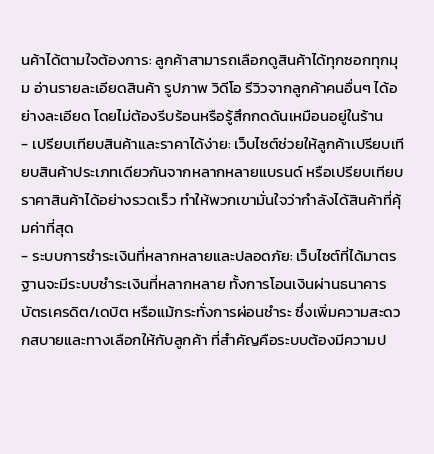นค้าได้ตามใจต้องการ: ลูกค้าสามารถเลือกดูสินค้าได้ทุกซอกทุกมุม อ่านรายละเอียดสินค้า รูปภาพ วิดีโอ รีวิวจากลูกค้าคนอื่นๆ ได้อย่างละเอียด โดยไม่ต้องรีบร้อนหรือรู้สึกกดดันเหมือนอยู่ในร้าน
- เปรียบเทียบสินค้าและราคาได้ง่าย: เว็บไซต์ช่วยให้ลูกค้าเปรียบเทียบสินค้าประเภทเดียวกันจากหลากหลายแบรนด์ หรือเปรียบเทียบราคาสินค้าได้อย่างรวดเร็ว ทำให้พวกเขามั่นใจว่ากำลังได้สินค้าที่คุ้มค่าที่สุด
- ระบบการชำระเงินที่หลากหลายและปลอดภัย: เว็บไซต์ที่ได้มาตรฐานจะมีระบบชำระเงินที่หลากหลาย ทั้งการโอนเงินผ่านธนาคาร บัตรเครดิต/เดบิต หรือแม้กระทั่งการผ่อนชำระ ซึ่งเพิ่มความสะดวกสบายและทางเลือกให้กับลูกค้า ที่สำคัญคือระบบต้องมีความป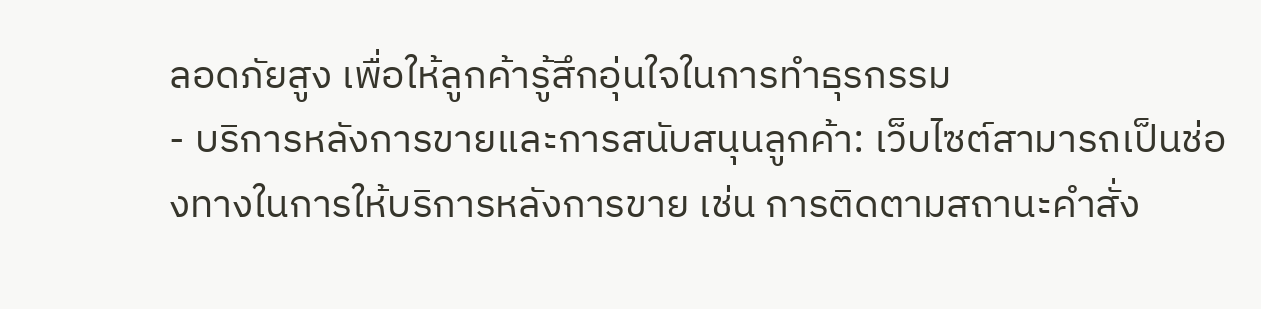ลอดภัยสูง เพื่อให้ลูกค้ารู้สึกอุ่นใจในการทำธุรกรรม
- บริการหลังการขายและการสนับสนุนลูกค้า: เว็บไซต์สามารถเป็นช่องทางในการให้บริการหลังการขาย เช่น การติดตามสถานะคำสั่ง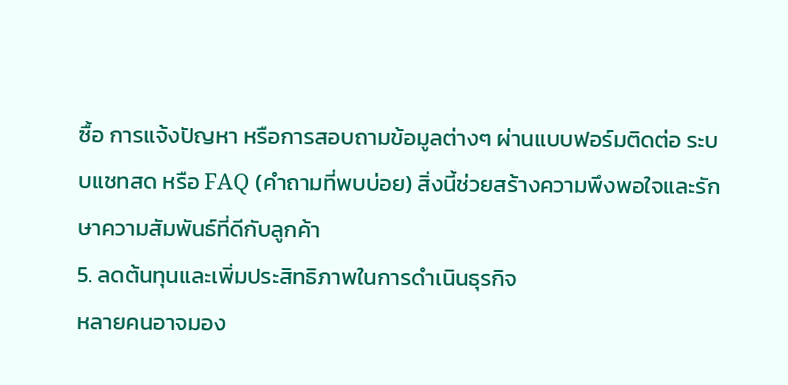ซื้อ การแจ้งปัญหา หรือการสอบถามข้อมูลต่างๆ ผ่านแบบฟอร์มติดต่อ ระบบแชทสด หรือ FAQ (คำถามที่พบบ่อย) สิ่งนี้ช่วยสร้างความพึงพอใจและรักษาความสัมพันธ์ที่ดีกับลูกค้า
5. ลดต้นทุนและเพิ่มประสิทธิภาพในการดำเนินธุรกิจ
หลายคนอาจมอง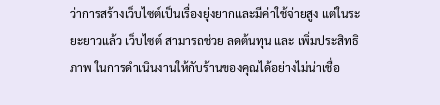ว่าการสร้างเว็บไซต์เป็นเรื่องยุ่งยากและมีค่าใช้จ่ายสูง แต่ในระยะยาวแล้ว เว็บไซต์ สามารถช่วย ลดต้นทุน และ เพิ่มประสิทธิภาพ ในการดำเนินงานให้กับร้านของคุณได้อย่างไม่น่าเชื่อ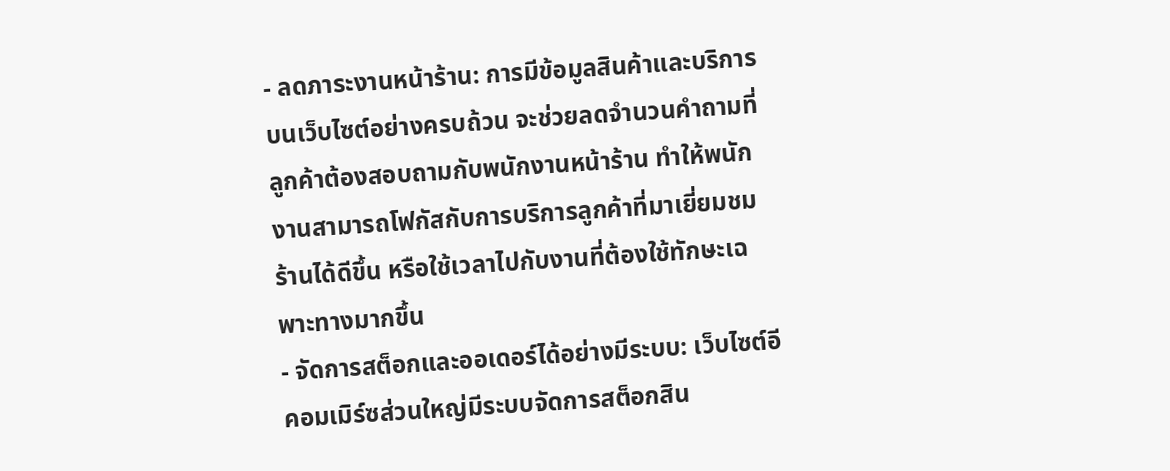- ลดภาระงานหน้าร้าน: การมีข้อมูลสินค้าและบริการบนเว็บไซต์อย่างครบถ้วน จะช่วยลดจำนวนคำถามที่ลูกค้าต้องสอบถามกับพนักงานหน้าร้าน ทำให้พนักงานสามารถโฟกัสกับการบริการลูกค้าที่มาเยี่ยมชมร้านได้ดีขึ้น หรือใช้เวลาไปกับงานที่ต้องใช้ทักษะเฉพาะทางมากขึ้น
- จัดการสต็อกและออเดอร์ได้อย่างมีระบบ: เว็บไซต์อีคอมเมิร์ซส่วนใหญ่มีระบบจัดการสต็อกสิน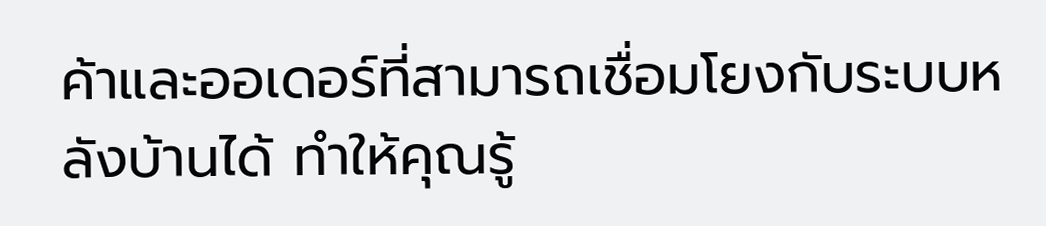ค้าและออเดอร์ที่สามารถเชื่อมโยงกับระบบหลังบ้านได้ ทำให้คุณรู้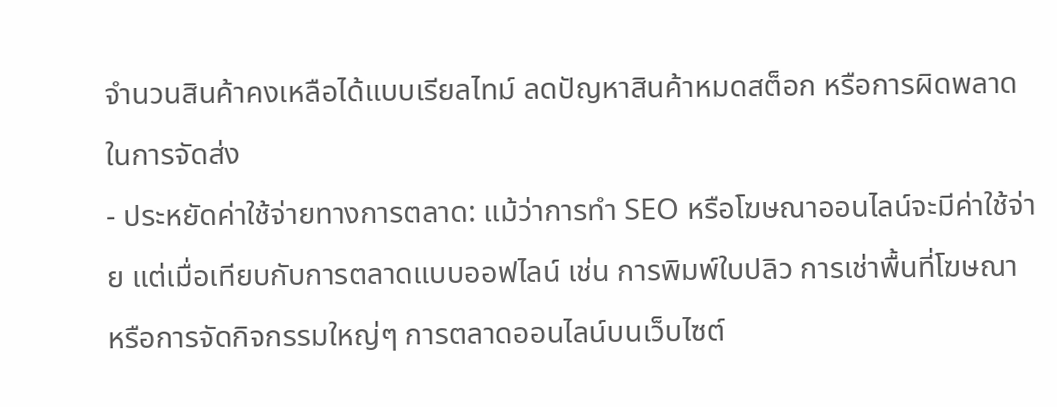จำนวนสินค้าคงเหลือได้แบบเรียลไทม์ ลดปัญหาสินค้าหมดสต็อก หรือการผิดพลาดในการจัดส่ง
- ประหยัดค่าใช้จ่ายทางการตลาด: แม้ว่าการทำ SEO หรือโฆษณาออนไลน์จะมีค่าใช้จ่าย แต่เมื่อเทียบกับการตลาดแบบออฟไลน์ เช่น การพิมพ์ใบปลิว การเช่าพื้นที่โฆษณา หรือการจัดกิจกรรมใหญ่ๆ การตลาดออนไลน์บนเว็บไซต์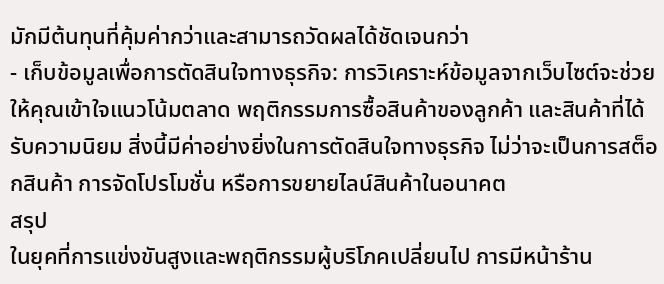มักมีต้นทุนที่คุ้มค่ากว่าและสามารถวัดผลได้ชัดเจนกว่า
- เก็บข้อมูลเพื่อการตัดสินใจทางธุรกิจ: การวิเคราะห์ข้อมูลจากเว็บไซต์จะช่วยให้คุณเข้าใจแนวโน้มตลาด พฤติกรรมการซื้อสินค้าของลูกค้า และสินค้าที่ได้รับความนิยม สิ่งนี้มีค่าอย่างยิ่งในการตัดสินใจทางธุรกิจ ไม่ว่าจะเป็นการสต็อกสินค้า การจัดโปรโมชั่น หรือการขยายไลน์สินค้าในอนาคต
สรุป
ในยุคที่การแข่งขันสูงและพฤติกรรมผู้บริโภคเปลี่ยนไป การมีหน้าร้าน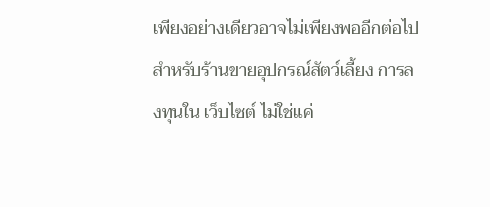เพียงอย่างเดียวอาจไม่เพียงพออีกต่อไปสำหรับร้านขายอุปกรณ์สัตว์เลี้ยง การลงทุนใน เว็บไซต์ ไม่ใช่แค่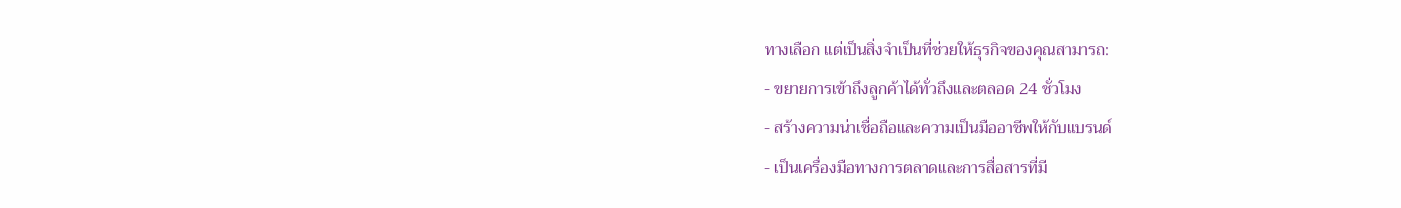ทางเลือก แต่เป็นสิ่งจำเป็นที่ช่วยให้ธุรกิจของคุณสามารถ:
- ขยายการเข้าถึงลูกค้าได้ทั่วถึงและตลอด 24 ชั่วโมง
- สร้างความน่าเชื่อถือและความเป็นมืออาชีพให้กับแบรนด์
- เป็นเครื่องมือทางการตลาดและการสื่อสารที่มี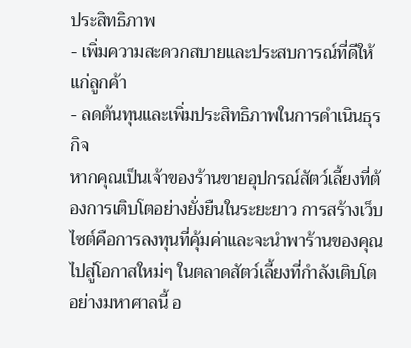ประสิทธิภาพ
- เพิ่มความสะดวกสบายและประสบการณ์ที่ดีให้แก่ลูกค้า
- ลดต้นทุนและเพิ่มประสิทธิภาพในการดำเนินธุรกิจ
หากคุณเป็นเจ้าของร้านขายอุปกรณ์สัตว์เลี้ยงที่ต้องการเติบโตอย่างยั่งยืนในระยะยาว การสร้างเว็บไซต์คือการลงทุนที่คุ้มค่าและจะนำพาร้านของคุณไปสู่โอกาสใหม่ๆ ในตลาดสัตว์เลี้ยงที่กำลังเติบโตอย่างมหาศาลนี้ อ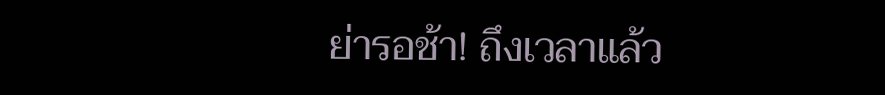ย่ารอช้า! ถึงเวลาแล้ว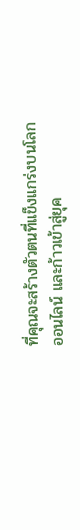ที่คุณจะสร้างตัวตนที่แข็งแกร่งบนโลกออนไลน์ และก้าวเข้าสู่ยุค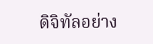ดิจิทัลอย่าง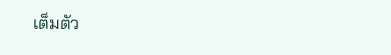เต็มตัว